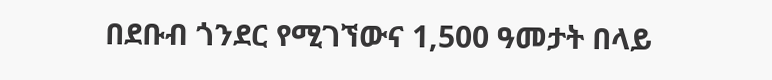በደቡብ ጎንደር የሚገኘውና 1,500 ዓመታት በላይ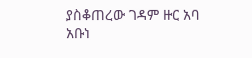ያስቆጠረው ገዳም ዙር አባ አቡነ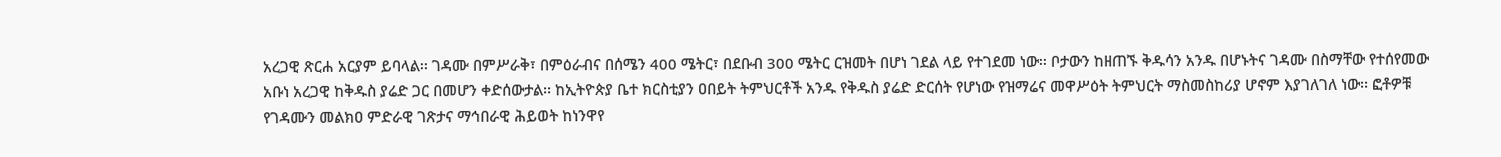አረጋዊ ጽርሐ አርያም ይባላል፡፡ ገዳሙ በምሥራቅ፣ በምዕራብና በሰሜን 400 ሜትር፣ በደቡብ 300 ሜትር ርዝመት በሆነ ገደል ላይ የተገደመ ነው፡፡ ቦታውን ከዘጠኙ ቅዱሳን አንዱ በሆኑትና ገዳሙ በስማቸው የተሰየመው አቡነ አረጋዊ ከቅዱስ ያሬድ ጋር በመሆን ቀድሰውታል፡፡ ከኢትዮጵያ ቤተ ክርስቲያን ዐበይት ትምህርቶች አንዱ የቅዱስ ያሬድ ድርሰት የሆነው የዝማሬና መዋሥዕት ትምህርት ማስመስከሪያ ሆኖም እያገለገለ ነው፡፡ ፎቶዎቹ የገዳሙን መልክዐ ምድራዊ ገጽታና ማኅበራዊ ሕይወት ከነንዋየ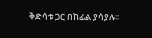ቅድሳቱ ጋር በከፊል ያሳያሉ፡፡